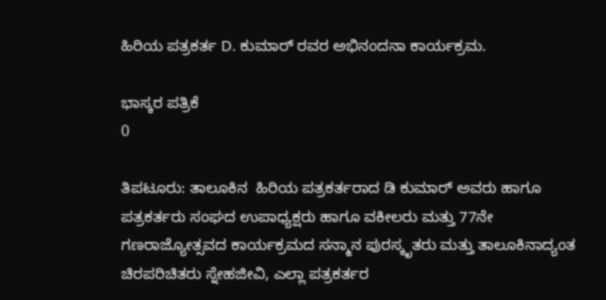ಹಿರಿಯ ಪತ್ರಕರ್ತ D. ಕುಮಾರ್ ರವರ ಅಭಿನಂದನಾ ಕಾರ್ಯಕ್ರಮ.

ಭಾಸ್ಕರ ಪತ್ರಿಕೆ
0

ತಿಪಟೂರು: ತಾಲೂಕಿನ  ಹಿರಿಯ ಪತ್ರಕರ್ತರಾದ ಡಿ ಕುಮಾರ್ ಅವರು ಹಾಗೂ ಪತ್ರಕರ್ತರು ಸಂಘದ ಉಪಾಧ್ಯಕ್ಷರು ಹಾಗೂ ವಕೀಲರು ಮತ್ತು 77ನೇ ಗಣರಾಜ್ಯೋತ್ಸವದ ಕಾರ್ಯಕ್ರಮದ ಸನ್ಮಾನ ಪುರಸ್ಕೃತರು ಮತ್ತು ತಾಲೂಕಿನಾದ್ಯಂತ ಚಿರಪರಿಚಿತರು ಸ್ನೇಹಜೀವಿ, ಎಲ್ಲಾ ಪತ್ರಕರ್ತರ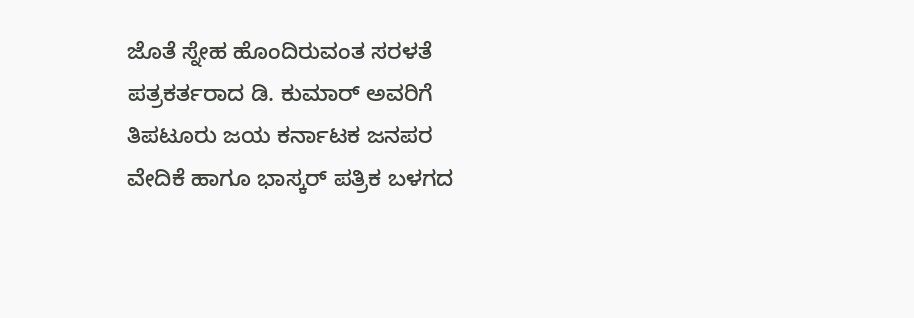ಜೊತೆ ಸ್ನೇಹ ಹೊಂದಿರುವಂತ ಸರಳತೆ ಪತ್ರಕರ್ತರಾದ ಡಿ. ಕುಮಾರ್ ಅವರಿಗೆ  ತಿಪಟೂರು ಜಯ ಕರ್ನಾಟಕ ಜನಪರ ವೇದಿಕೆ ಹಾಗೂ ಭಾಸ್ಕರ್ ಪತ್ರಿಕ ಬಳಗದ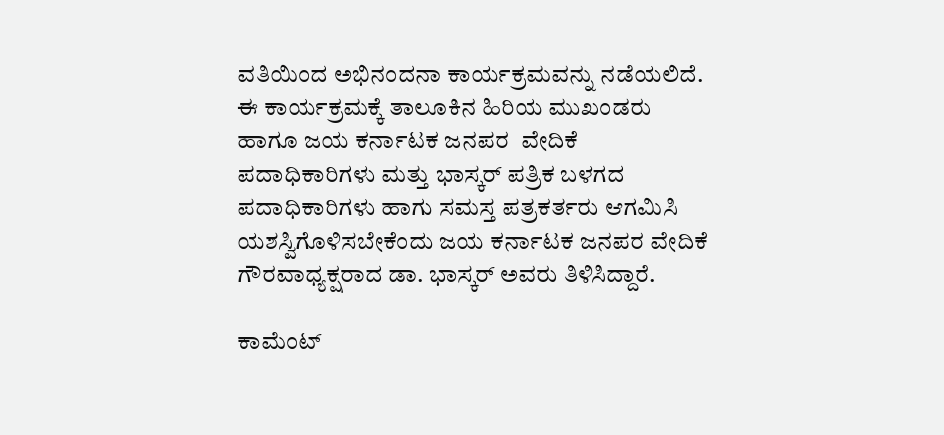ವತಿಯಿಂದ ಅಭಿನಂದನಾ ಕಾರ್ಯಕ್ರಮವನ್ನು ನಡೆಯಲಿದೆ. ಈ ಕಾರ್ಯಕ್ರಮಕ್ಕೆ ತಾಲೂಕಿನ ಹಿರಿಯ ಮುಖಂಡರು ಹಾಗೂ ಜಯ ಕರ್ನಾಟಕ ಜನಪರ  ವೇದಿಕೆ ಪದಾಧಿಕಾರಿಗಳು ಮತ್ತು ಭಾಸ್ಕರ್ ಪತ್ರಿಕ ಬಳಗದ ಪದಾಧಿಕಾರಿಗಳು ಹಾಗು ಸಮಸ್ತ ಪತ್ರಕರ್ತರು ಆಗಮಿಸಿ ಯಶಸ್ವಿಗೊಳಿಸಬೇಕೆಂದು ಜಯ ಕರ್ನಾಟಕ ಜನಪರ ವೇದಿಕೆ ಗೌರವಾಧ್ಯಕ್ಷರಾದ ಡಾ. ಭಾಸ್ಕರ್ ಅವರು ತಿಳಿಸಿದ್ದಾರೆ.

ಕಾಮೆಂಟ್‌‌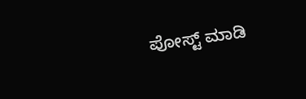ಪೋಸ್ಟ್‌ ಮಾಡಿ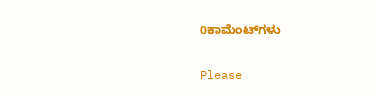0ಕಾಮೆಂಟ್‌ಗಳು

Please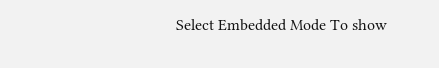Select Embedded Mode To show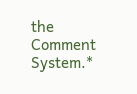the Comment System.*